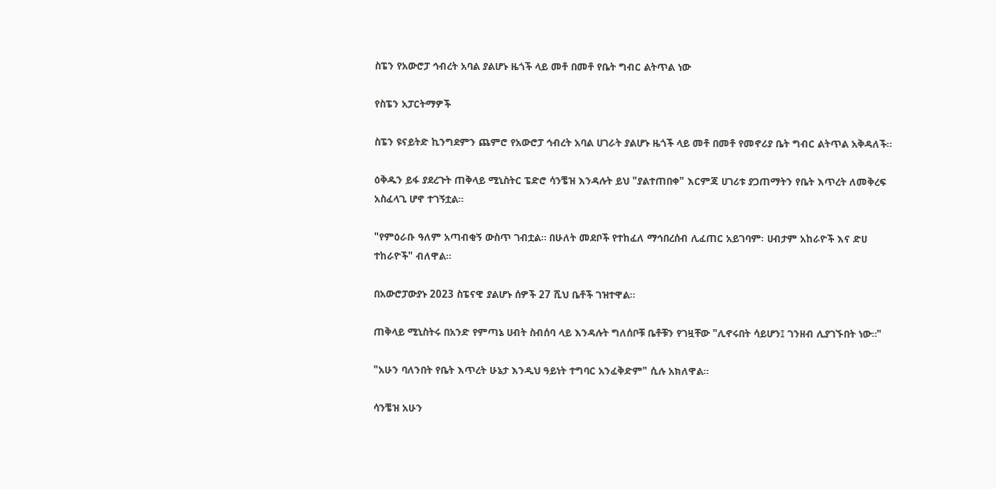ስፔን የአውሮፓ ኅብረት አባል ያልሆኑ ዜጎች ላይ መቶ በመቶ የቤት ግብር ልትጥል ነው

የስፔን አፓርትማዎች

ስፔን ዩናይትድ ኪንግደምን ጨምሮ የአውሮፓ ኅብረት አባል ሀገራት ያልሆኑ ዜጎች ላይ መቶ በመቶ የመኖሪያ ቤት ግብር ልትጥል አቅዳለች።

ዕቅዱን ይፋ ያደረጉት ጠቅላይ ሚኒስትር ፔድሮ ሳንቼዝ እንዳሉት ይህ "ያልተጠበቀ" እርምጃ ሀገሪቱ ያጋጠማትን የቤት እጥረት ለመቅረፍ አስፈላጊ ሆኖ ተገኝቷል።

"የምዕራቡ ዓለም አጣብቂኝ ውስጥ ገብቷል። በሁለት መደቦች የተከፈለ ማኅበረሰብ ሊፈጠር አይገባም፡ ሀብታም አከራዮች እና ድሀ ተከራዮች" ብለዋል።

በአውሮፓውያኑ 2023 ስፔናዊ ያልሆኑ ሰዎች 27 ሺህ ቤቶች ገዝተዋል።

ጠቅላይ ሚኒስትሩ በአንድ የምጣኔ ሀብት ስብሰባ ላይ እንዳሉት ግለሰቦቹ ቤቶቹን የገዟቸው "ሊኖሩበት ሳይሆን፤ ገንዘብ ሊያገኙበት ነው።"

"አሁን ባለንበት የቤት እጥረት ሁኔታ እንዲህ ዓይነት ተግባር አንፈቅድም" ሲሉ አክለዋል።

ሳንቼዝ አሁን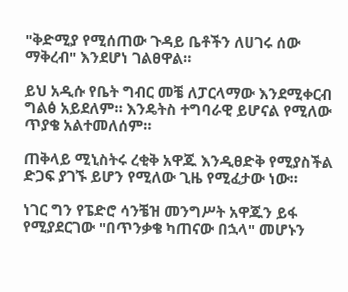"ቅድሚያ የሚሰጠው ጉዳይ ቤቶችን ለሀገሩ ሰው ማቅረብ" እንደሆነ ገልፀዋል።

ይህ አዲሱ የቤት ግብር መቼ ለፓርላማው እንደሚቀርብ ግልፅ አይደለም። እንዴትስ ተግባራዊ ይሆናል የሚለው ጥያቄ አልተመለሰም።

ጠቅላይ ሚኒስትሩ ረቂቅ አዋጁ እንዲፀድቅ የሚያስችል ድጋፍ ያገኙ ይሆን የሚለው ጊዜ የሚፈታው ነው።

ነገር ግን የፔድሮ ሳንቼዝ መንግሥት አዋጁን ይፋ የሚያደርገው "በጥንቃቄ ካጠናው በኋላ" መሆኑን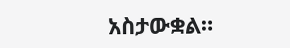አስታውቋል።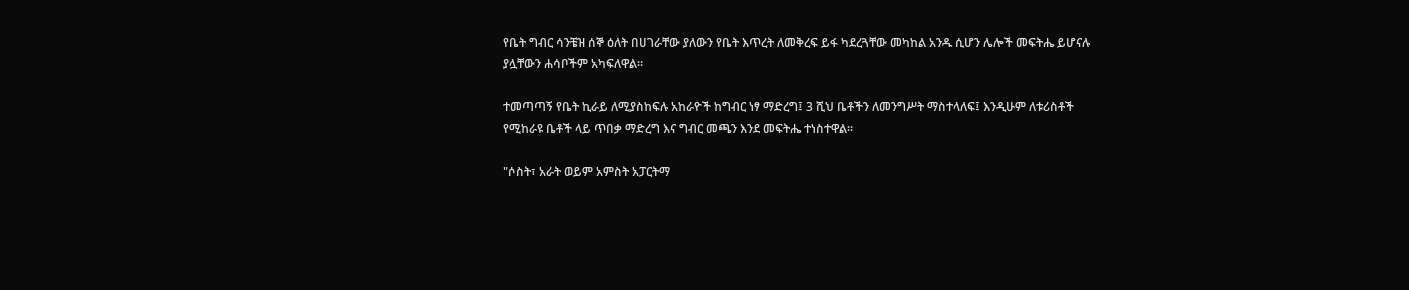የቤት ግብር ሳንቼዝ ሰኞ ዕለት በሀገራቸው ያለውን የቤት እጥረት ለመቅረፍ ይፋ ካደረጓቸው መካከል አንዱ ሲሆን ሌሎች መፍትሔ ይሆናሉ ያሏቸውን ሐሳቦችም አካፍለዋል።

ተመጣጣኝ የቤት ኪራይ ለሚያስከፍሉ አከራዮች ከግብር ነፃ ማድረግ፤ 3 ሺህ ቤቶችን ለመንግሥት ማስተላለፍ፤ እንዲሁም ለቱሪስቶች የሚከራዩ ቤቶች ላይ ጥበቃ ማድረግ እና ግብር መጫን እንደ መፍትሔ ተነስተዋል።

"ሶስት፣ አራት ወይም አምስት አፓርትማ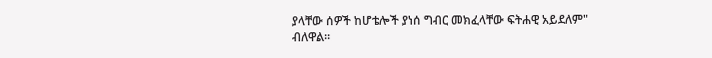ያላቸው ሰዎች ከሆቴሎች ያነሰ ግብር መክፈላቸው ፍትሐዊ አይደለም" ብለዋል።